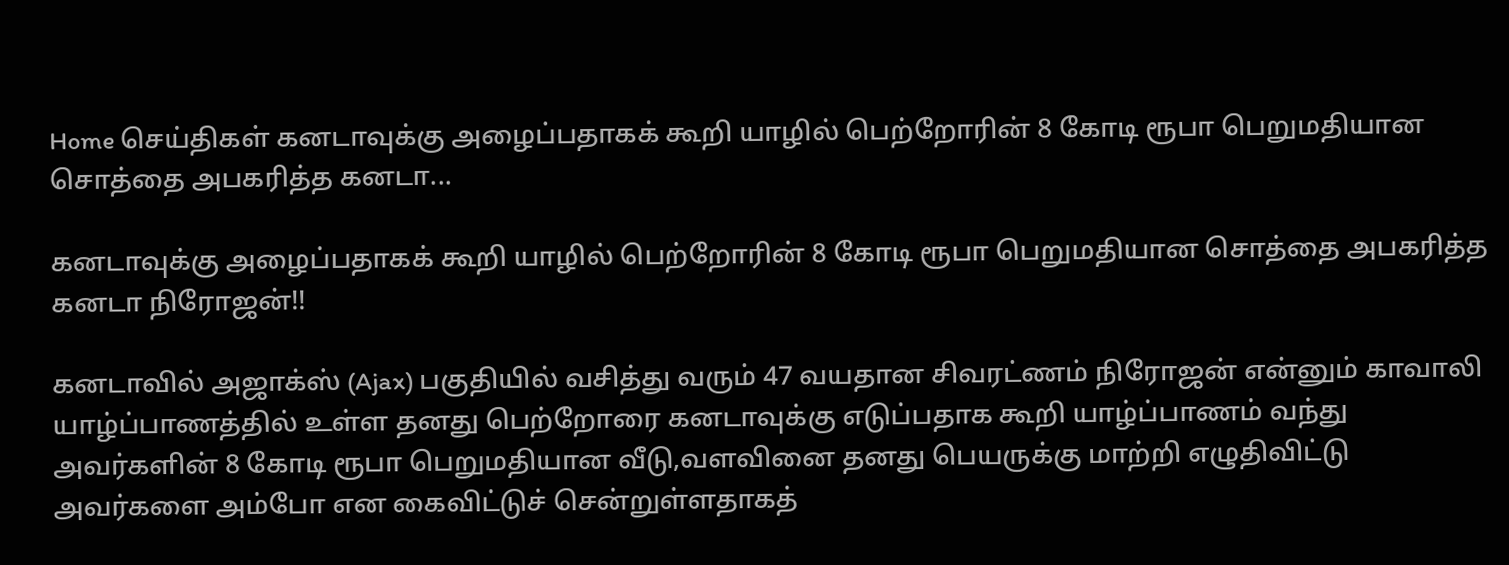Home செய்திகள் கனடாவுக்கு அழைப்பதாகக் கூறி யாழில் பெற்றோரின் 8 கோடி ரூபா பெறுமதியான சொத்தை அபகரித்த கனடா...

கனடாவுக்கு அழைப்பதாகக் கூறி யாழில் பெற்றோரின் 8 கோடி ரூபா பெறுமதியான சொத்தை அபகரித்த கனடா நிரோஜன்!!

கனடாவில் அஜாக்ஸ் (Ajax) பகுதியில் வசித்து வரும் 47 வயதான சிவரட்ணம் நிரோஜன் என்னும் காவாலி யாழ்ப்பாணத்தில் உள்ள தனது பெற்றோரை கனடாவுக்கு எடுப்பதாக கூறி யாழ்ப்பாணம் வந்து அவர்களின் 8 கோடி ரூபா பெறுமதியான வீடு,வளவினை தனது பெயருக்கு மாற்றி எழுதிவிட்டு அவர்களை அம்போ என கைவிட்டுச் சென்றுள்ளதாகத்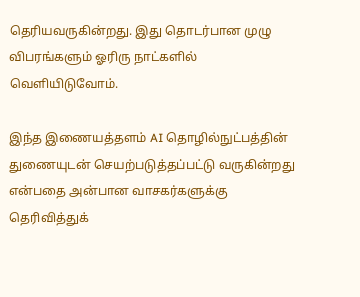தெரியவருகின்றது. இது தொடர்பான முழு விபரங்களும் ஓரிரு நாட்களில் வெளியிடுவோம்.

இந்த இணையத்தளம் AI தொழில்நுட்பத்தின் துணையுடன் செயற்படுத்தப்பட்டு வருகின்றது என்பதை அன்பான வாசகர்களுக்கு தெரிவித்துக்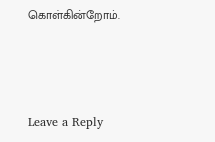கொள்கின்றோம்.



Leave a Reply